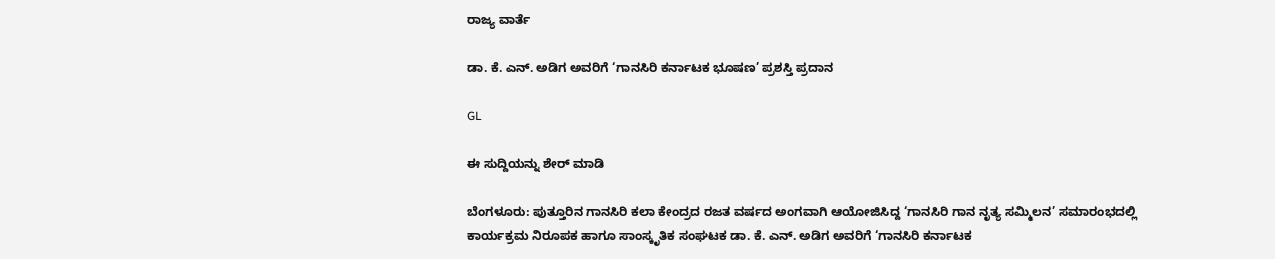ರಾಜ್ಯ ವಾರ್ತೆ

ಡಾ. ಕೆ. ಎನ್. ಅಡಿಗ ಅವರಿಗೆ ‘ಗಾನಸಿರಿ ಕರ್ನಾಟಕ ಭೂಷಣ’ ಪ್ರಶಸ್ತಿ ಪ್ರದಾನ

GL

ಈ ಸುದ್ದಿಯನ್ನು ಶೇರ್ ಮಾಡಿ

ಬೆಂಗಳೂರು: ಪುತ್ತೂರಿನ ಗಾನಸಿರಿ ಕಲಾ ಕೇಂದ್ರದ ರಜತ ವರ್ಷದ ಅಂಗವಾಗಿ ಆಯೋಜಿಸಿದ್ದ ‘ಗಾನಸಿರಿ ಗಾನ ನೃತ್ಯ ಸಮ್ಮಿಲನ’ ಸಮಾರಂಭದಲ್ಲಿ ಕಾರ್ಯಕ್ರಮ ನಿರೂಪಕ ಹಾಗೂ ಸಾಂಸ್ಕೃತಿಕ ಸಂಘಟಕ ಡಾ. ಕೆ. ಎನ್. ಅಡಿಗ ಅವರಿಗೆ ‘ಗಾನಸಿರಿ ಕರ್ನಾಟಕ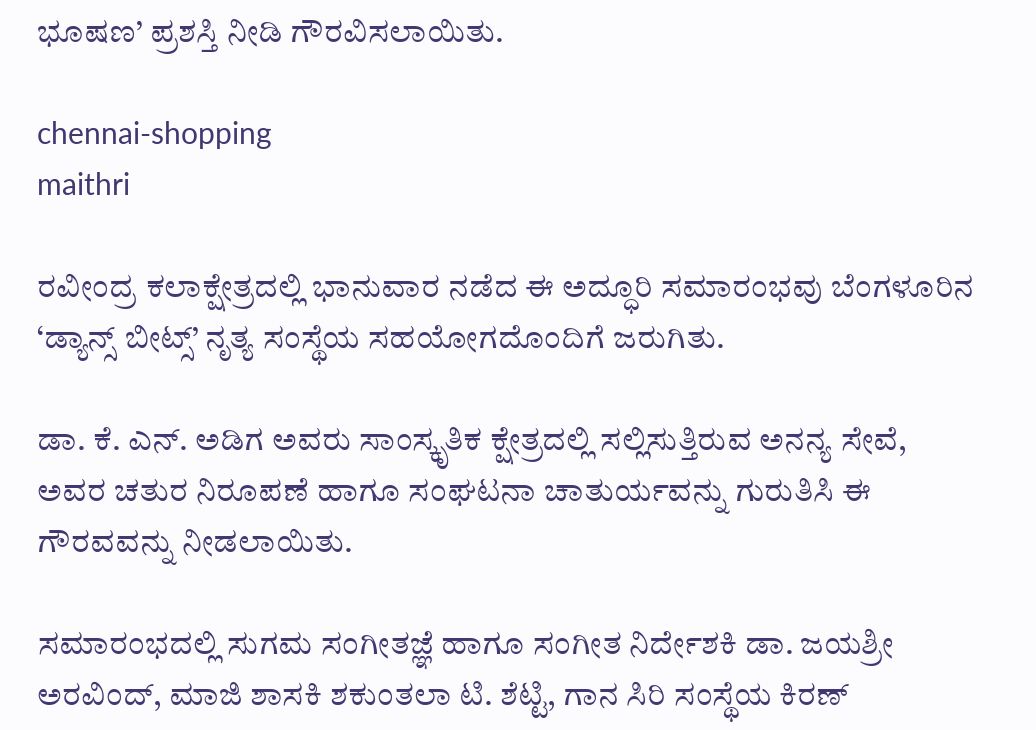ಭೂಷಣ’ ಪ್ರಶಸ್ತಿ ನೀಡಿ ಗೌರವಿಸಲಾಯಿತು.

chennai-shopping
maithri

ರವೀಂದ್ರ ಕಲಾಕ್ಷೇತ್ರದಲ್ಲಿ ಭಾನುವಾರ ನಡೆದ ಈ ಅದ್ಧೂರಿ ಸಮಾರಂಭವು ಬೆಂಗಳೂರಿನ ‘ಡ್ಯಾನ್ಸ್ ಬೀಟ್ಸ್’ ನೃತ್ಯ ಸಂಸ್ಥೆಯ ಸಹಯೋಗದೊಂದಿಗೆ ಜರುಗಿತು.

ಡಾ. ಕೆ. ಎನ್. ಅಡಿಗ ಅವರು ಸಾಂಸ್ಕೃತಿಕ ಕ್ಷೇತ್ರದಲ್ಲಿ ಸಲ್ಲಿಸುತ್ತಿರುವ ಅನನ್ಯ ಸೇವೆ, ಅವರ ಚತುರ ನಿರೂಪಣೆ ಹಾಗೂ ಸಂಘಟನಾ ಚಾತುರ್ಯವನ್ನು ಗುರುತಿಸಿ ಈ ಗೌರವವನ್ನು ನೀಡಲಾಯಿತು.

ಸಮಾರಂಭದಲ್ಲಿ ಸುಗಮ ಸಂಗೀತಜ್ಞೆ ಹಾಗೂ ಸಂಗೀತ ನಿರ್ದೇಶಕಿ ಡಾ. ಜಯಶ್ರೀ ಅರವಿಂದ್, ಮಾಜಿ ಶಾಸಕಿ ಶಕುಂತಲಾ ಟಿ. ಶೆಟ್ಟಿ, ಗಾನ ಸಿರಿ ಸಂಸ್ಥೆಯ ಕಿರಣ್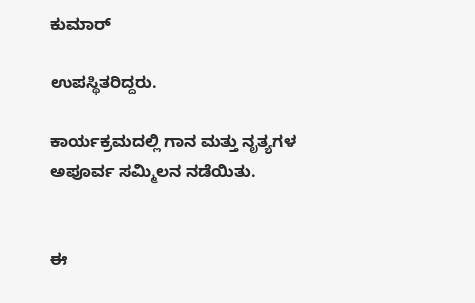ಕುಮಾರ್

ಉಪಸ್ಥಿತರಿದ್ದರು.

ಕಾರ್ಯಕ್ರಮದಲ್ಲಿ ಗಾನ ಮತ್ತು ನೃತ್ಯಗಳ ಅಪೂರ್ವ ಸಮ್ಮಿಲನ ನಡೆಯಿತು.


ಈ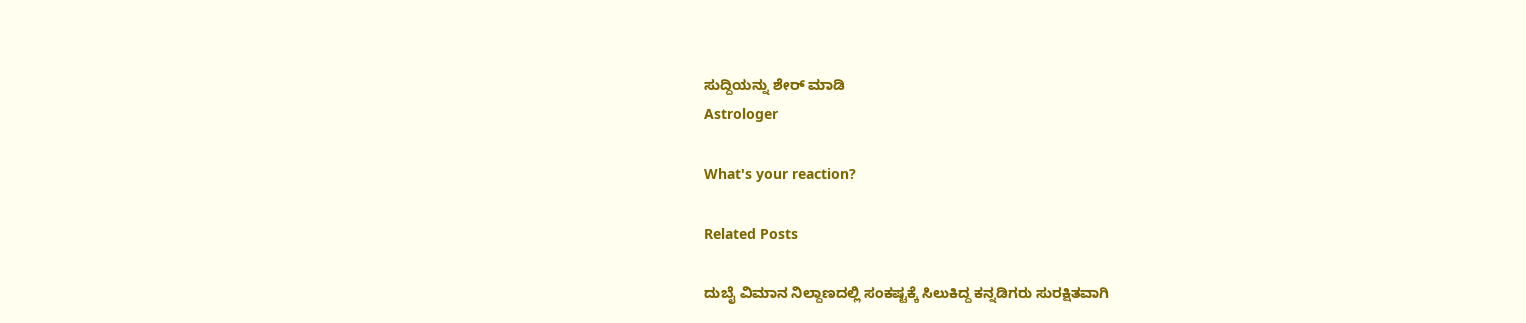ಸುದ್ದಿಯನ್ನು ಶೇರ್ ಮಾಡಿ
Astrologer

What's your reaction?

Related Posts

ದುಬೈ ವಿಮಾನ ನಿಲ್ದಾಣದಲ್ಲಿ ಸಂಕಷ್ಟಕ್ಕೆ ಸಿಲುಕಿದ್ದ ಕನ್ನಡಿಗರು ಸುರಕ್ಷಿತವಾಗಿ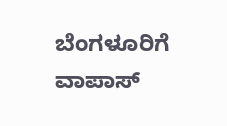ಬೆಂಗಳೂರಿಗೆ ವಾಪಾಸ್‌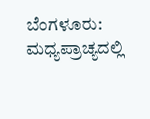ಬೆಂಗಳೂರು: ಮಧ್ಯಪ್ರಾಚ್ಯದಲ್ಲಿ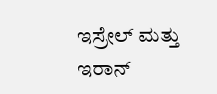ಇಸ್ರೇಲ್ ಮತ್ತು ಇರಾನ್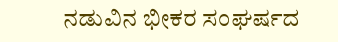ನಡುವಿನ ಭೀಕರ ಸಂಘರ್ಷದ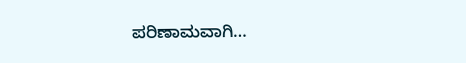ಪರಿಣಾಮವಾಗಿ…